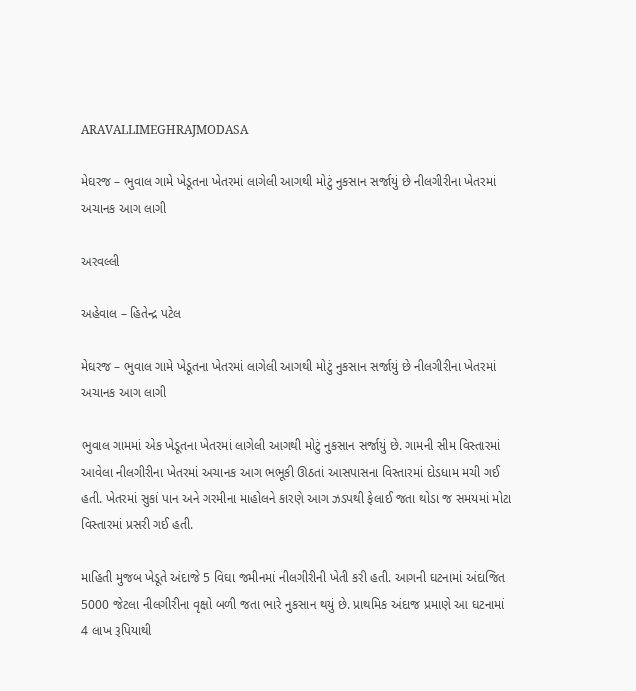ARAVALLIMEGHRAJMODASA

મેઘરજ – ભુવાલ ગામે ખેડૂતના ખેતરમાં લાગેલી આગથી મોટું નુકસાન સર્જાયું છે નીલગીરીના ખેતરમાં અચાનક આગ લાગી

અરવલ્લી

અહેવાલ – હિતેન્દ્ર પટેલ

મેઘરજ – ભુવાલ ગામે ખેડૂતના ખેતરમાં લાગેલી આગથી મોટું નુકસાન સર્જાયું છે નીલગીરીના ખેતરમાં અચાનક આગ લાગી

ભુવાલ ગામમાં એક ખેડૂતના ખેતરમાં લાગેલી આગથી મોટું નુકસાન સર્જાયું છે. ગામની સીમ વિસ્તારમાં આવેલા નીલગીરીના ખેતરમાં અચાનક આગ ભભૂકી ઊઠતાં આસપાસના વિસ્તારમાં દોડધામ મચી ગઈ હતી. ખેતરમાં સુકાં પાન અને ગરમીના માહોલને કારણે આગ ઝડપથી ફેલાઈ જતા થોડા જ સમયમાં મોટા વિસ્તારમાં પ્રસરી ગઈ હતી.

માહિતી મુજબ ખેડૂતે અંદાજે 5 વિઘા જમીનમાં નીલગીરીની ખેતી કરી હતી. આગની ઘટનામાં અંદાજિત 5000 જેટલા નીલગીરીના વૃક્ષો બળી જતા ભારે નુકસાન થયું છે. પ્રાથમિક અંદાજ પ્રમાણે આ ઘટનામાં 4 લાખ રૂપિયાથી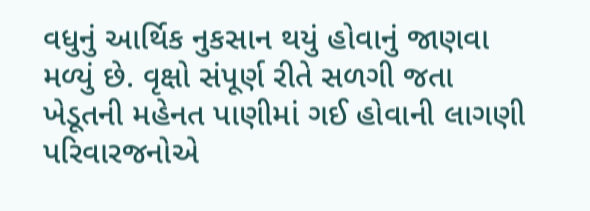વધુનું આર્થિક નુકસાન થયું હોવાનું જાણવા મળ્યું છે. વૃક્ષો સંપૂર્ણ રીતે સળગી જતા ખેડૂતની મહેનત પાણીમાં ગઈ હોવાની લાગણી પરિવારજનોએ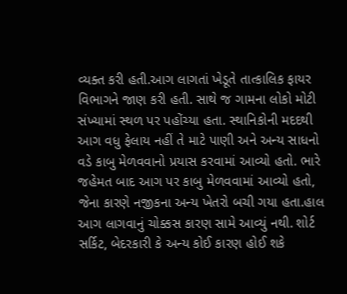વ્યક્ત કરી હતી.આગ લાગતાં ખેડૂતે તાત્કાલિક ફાયર વિભાગને જાણ કરી હતી. સાથે જ ગામના લોકો મોટી સંખ્યામાં સ્થળ પર પહોંચ્યા હતા. સ્થાનિકોની મદદથી આગ વધુ ફેલાય નહીં તે માટે પાણી અને અન્ય સાધનો વડે કાબુ મેળવવાનો પ્રયાસ કરવામાં આવ્યો હતો. ભારે જહેમત બાદ આગ પર કાબુ મેળવવામાં આવ્યો હતો, જેના કારણે નજીકના અન્ય ખેતરો બચી ગયા હતા.હાલ આગ લાગવાનું ચોક્કસ કારણ સામે આવ્યું નથી. શોર્ટ સર્કિટ, બેદરકારી કે અન્ય કોઈ કારણ હોઈ શકે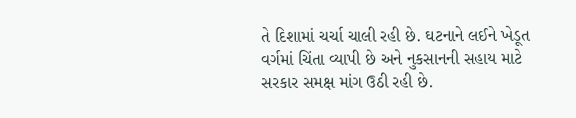તે દિશામાં ચર્ચા ચાલી રહી છે. ઘટનાને લઈને ખેડૂત વર્ગમાં ચિંતા વ્યાપી છે અને નુકસાનની સહાય માટે સરકાર સમક્ષ માંગ ઉઠી રહી છે.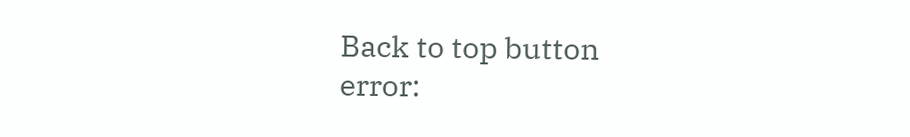Back to top button
error: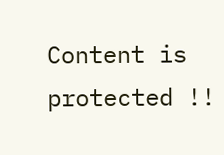Content is protected !!